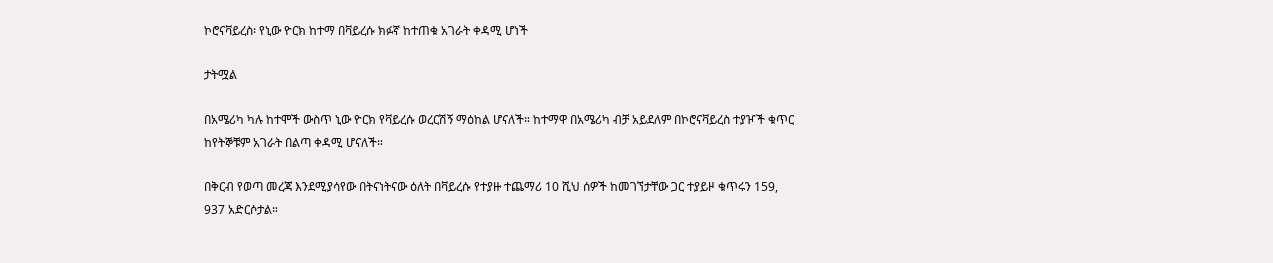ኮሮናቫይረስ፡ የኒው ዮርክ ከተማ በቫይረሱ ክፉኛ ከተጠቁ አገራት ቀዳሚ ሆነች

ታትሟል

በአሜሪካ ካሉ ከተሞች ውስጥ ኒው ዮርክ የቫይረሱ ወረርሽኝ ማዕከል ሆናለች። ከተማዋ በአሜሪካ ብቻ አይደለም በኮሮናቫይረስ ተያዦች ቁጥር ከየትኞቹም አገራት በልጣ ቀዳሚ ሆናለች።

በቅርብ የወጣ መረጃ እንደሚያሳየው በትናነትናው ዕለት በቫይረሱ የተያዙ ተጨማሪ 10 ሺህ ሰዎች ከመገኘታቸው ጋር ተያይዞ ቁጥሩን 159, 937 አድርሶታል።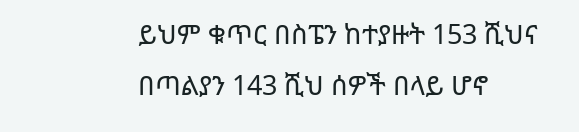ይህም ቁጥር በስፔን ከተያዙት 153 ሺህና በጣልያን 143 ሺህ ሰዎች በላይ ሆኖ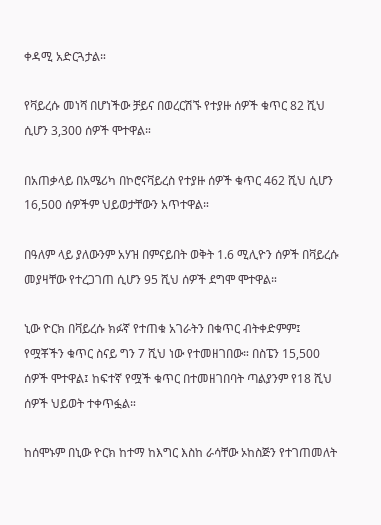ቀዳሚ አድርጓታል።

የቫይረሱ መነሻ በሆነችው ቻይና በወረርሽኙ የተያዙ ሰዎች ቁጥር 82 ሺህ ሲሆን 3,300 ሰዎች ሞተዋል።

በአጠቃላይ በአሜሪካ በኮሮናቫይረስ የተያዙ ሰዎች ቁጥር 462 ሺህ ሲሆን 16,500 ሰዎችም ህይወታቸውን አጥተዋል።

በዓለም ላይ ያለውንም አሃዝ በምናይበት ወቅት 1.6 ሚሊዮን ሰዎች በቫይረሱ መያዛቸው የተረጋገጠ ሲሆን 95 ሺህ ሰዎች ደግሞ ሞተዋል።

ኒው ዮርክ በቫይረሱ ክፉኛ የተጠቁ አገራትን በቁጥር ብትቀድምም፤ የሟቾችን ቁጥር ስናይ ግን 7 ሺህ ነው የተመዘገበው። በስፔን 15,500 ሰዎች ሞተዋል፤ ከፍተኛ የሟች ቁጥር በተመዘገበባት ጣልያንም የ18 ሺህ ሰዎች ህይወት ተቀጥፏል።

ከሰሞኑም በኒው ዮርክ ከተማ ከእግር እስከ ራሳቸው ኦከስጅን የተገጠመለት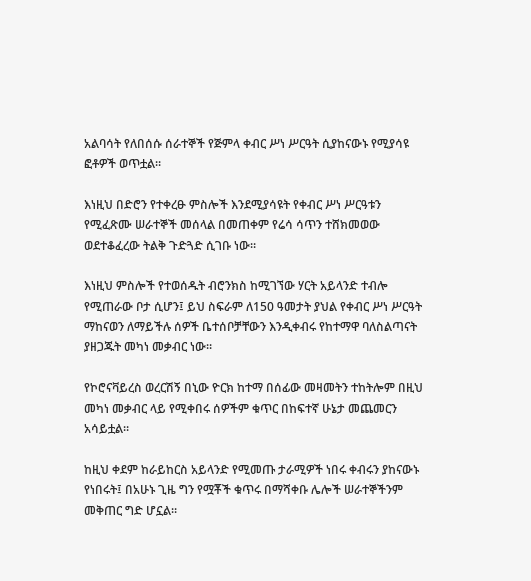አልባሳት የለበሰሱ ሰራተኞች የጅምላ ቀብር ሥነ ሥርዓት ሲያከናውኑ የሚያሳዩ ፎቶዎች ወጥቷል።

እነዚህ በድሮን የተቀረፁ ምስሎች እንደሚያሳዩት የቀብር ሥነ ሥርዓቱን የሚፈጽሙ ሠራተኞች መሰላል በመጠቀም የሬሳ ሳጥን ተሸክመወው ወደተቆፈረው ትልቅ ጉድጓድ ሲገቡ ነው።

እነዚህ ምስሎች የተወሰዱት ብሮንክስ ከሚገኘው ሃርት አይላንድ ተብሎ የሚጠራው ቦታ ሲሆን፤ ይህ ስፍራም ለ150 ዓመታት ያህል የቀብር ሥነ ሥርዓት ማከናወን ለማይችሉ ሰዎች ቤተሰቦቻቸውን እንዲቀብሩ የከተማዋ ባለስልጣናት ያዘጋጁት መካነ መቃብር ነው።

የኮሮናቫይረስ ወረርሽኝ በኒው ዮርክ ከተማ በሰፊው መዛመትን ተከትሎም በዚህ መካነ መቃብር ላይ የሚቀበሩ ሰዎችም ቁጥር በከፍተኛ ሁኔታ መጨመርን አሳይቷል።

ከዚህ ቀደም ከራይከርስ አይላንድ የሚመጡ ታራሚዎች ነበሩ ቀብሩን ያከናውኑ የነበሩት፤ በአሁኑ ጊዜ ግን የሟቾች ቁጥሩ በማሻቀቡ ሌሎች ሠራተኞችንም መቅጠር ግድ ሆኗል።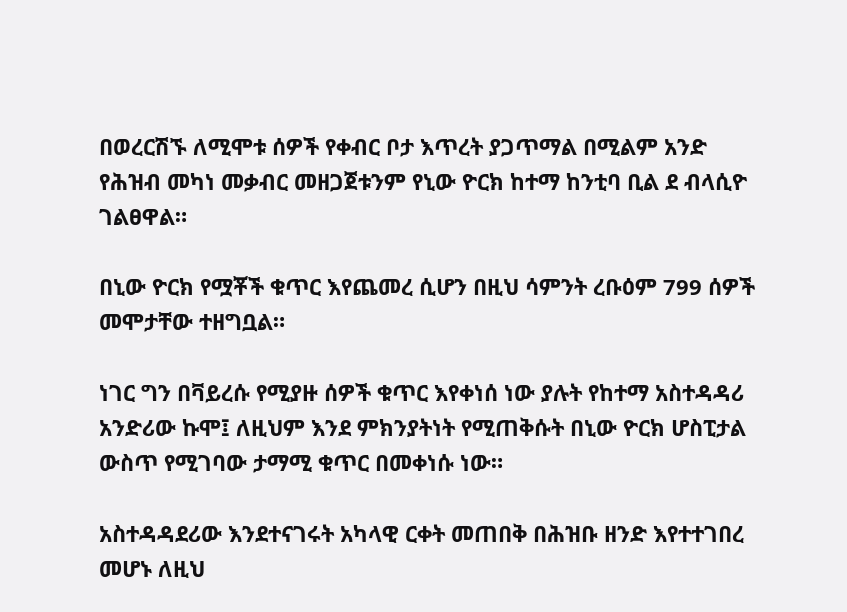በወረርሽኙ ለሚሞቱ ሰዎች የቀብር ቦታ እጥረት ያጋጥማል በሚልም አንድ የሕዝብ መካነ መቃብር መዘጋጀቱንም የኒው ዮርክ ከተማ ከንቲባ ቢል ደ ብላሲዮ ገልፀዋል።

በኒው ዮርክ የሟቾች ቁጥር እየጨመረ ሲሆን በዚህ ሳምንት ረቡዕም 799 ሰዎች መሞታቸው ተዘግቧል።

ነገር ግን በቫይረሱ የሚያዙ ሰዎች ቁጥር እየቀነሰ ነው ያሉት የከተማ አስተዳዳሪ አንድሪው ኩሞ፤ ለዚህም እንደ ምክንያትነት የሚጠቅሱት በኒው ዮርክ ሆስፒታል ውስጥ የሚገባው ታማሚ ቁጥር በመቀነሱ ነው።

አስተዳዳደሪው እንደተናገሩት አካላዊ ርቀት መጠበቅ በሕዝቡ ዘንድ እየተተገበረ መሆኑ ለዚህ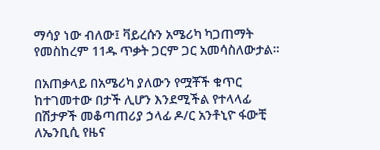ማሳያ ነው ብለው፤ ቫይረሱን አሜሪካ ካጋጠማት የመስከረም 11ዱ ጥቃት ጋርም ጋር አመሳስለውታል።

በአጠቃላይ በአሜሪካ ያለውን የሟቾች ቁጥር ከተገመተው በታች ሊሆን እንደሚችል የተላላፊ በሽታዎች መቆጣጠሪያ ኃላፊ ዶ/ር አንቶኒዮ ፋውቺ ለኤንቢሲ የዜና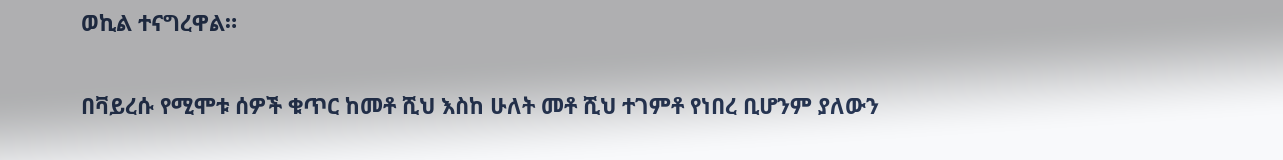ወኪል ተናግረዋል።

በቫይረሱ የሚሞቱ ሰዎች ቁጥር ከመቶ ሺህ እስከ ሁለት መቶ ሺህ ተገምቶ የነበረ ቢሆንም ያለውን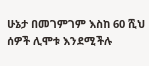ሁኔታ በመገምገም እስከ 60 ሺህ ሰዎች ሊሞቱ እንደሚችሉ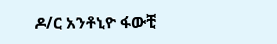ዶ/ር አንቶኒዮ ፋውቺ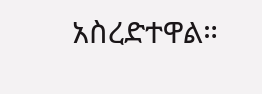አስረድተዋል።